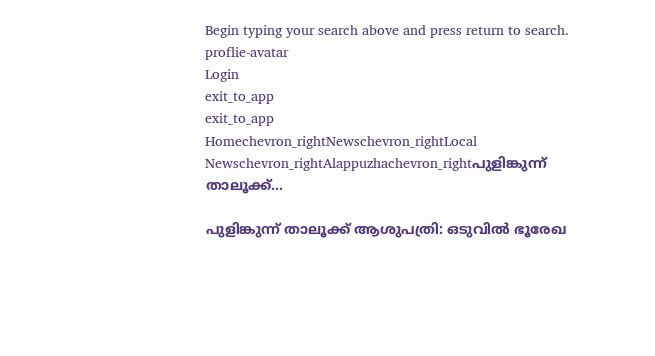Begin typing your search above and press return to search.
proflie-avatar
Login
exit_to_app
exit_to_app
Homechevron_rightNewschevron_rightLocal Newschevron_rightAlappuzhachevron_rightപുളിങ്കുന്ന് താലൂക്ക്...

പുളിങ്കുന്ന് താലൂക്ക് ആശുപത്രി: ഒടുവിൽ ഭൂരേഖ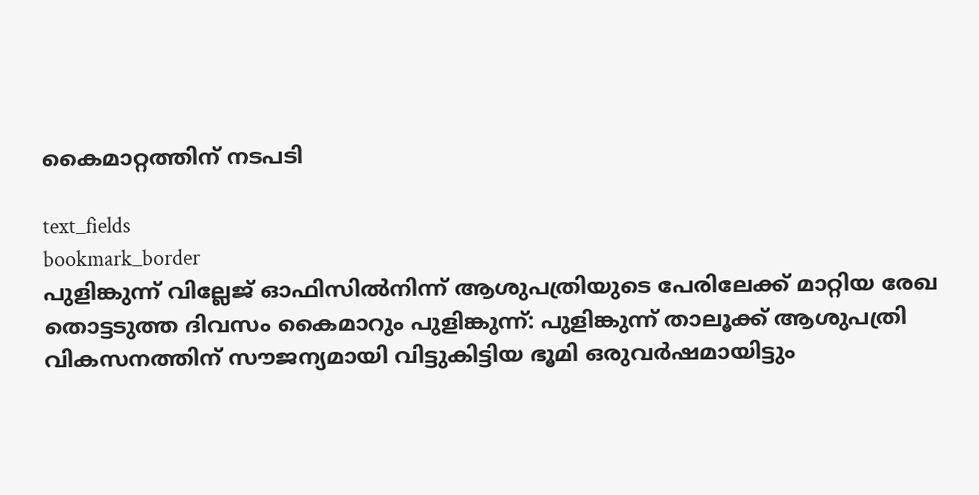കൈമാറ്റത്തിന് നടപടി

text_fields
bookmark_border
പുളിങ്കുന്ന് വില്ലേജ് ഓഫിസിൽനിന്ന് ആശുപത്രിയുടെ പേരിലേക്ക് മാറ്റിയ രേഖ തൊട്ടടുത്ത ദിവസം കൈമാറും പുളിങ്കുന്ന്: പുളിങ്കുന്ന് താലൂക്ക് ആശുപത്രി വികസനത്തിന് സൗജന്യമായി വിട്ടുകിട്ടിയ ഭൂമി ഒരുവർഷമായിട്ടും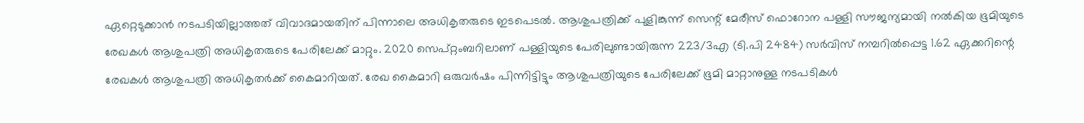ഏറ്റെടുക്കാൻ നടപടിയില്ലാത്തത് വിവാദമായതിന് പിന്നാലെ അധികൃതരുടെ ഇടപെടൽ. ആശുപത്രിക്ക് പുളിങ്കുന്ന് സെന്റ് മേരീസ് ഫൊറോന പള്ളി സൗജന്യമായി നൽകിയ ഭൂമിയുടെ രേഖകൾ ആശുപത്രി അധികൃതരുടെ പേരിലേക്ക് മാറ്റും. 2020 സെപ്റ്റംബറിലാണ് പള്ളിയുടെ പേരിലുണ്ടായിരുന്ന 223/3എ (ടി.പി 2484) സർവിസ് നമ്പറിൽപ്പെട്ട 1.62 ഏക്കറിന്റെ രേഖകൾ ആശുപത്രി അധികൃതർക്ക് കൈമാറിയത്. രേഖ കൈമാറി ഒരുവർഷം പിന്നിട്ടിട്ടും ആശുപത്രിയുടെ പേരിലേക്ക് ഭൂമി മാറ്റാനുള്ള നടപടികൾ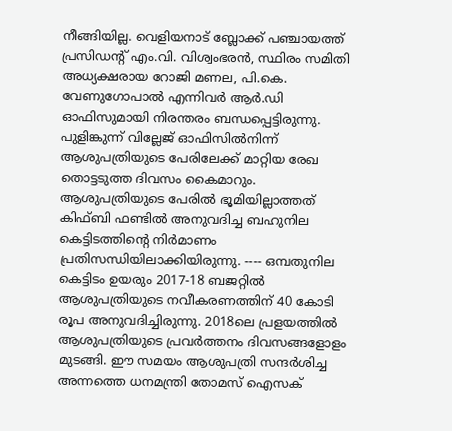നീങ്ങിയില്ല. വെളിയനാട് ബ്ലോക്ക് പഞ്ചായത്ത് പ്രസിഡന്റ് എം.വി. വിശ്വംഭരൻ, സ്ഥിരം സമിതി അധ്യക്ഷരായ റോജി മണല, പി.കെ. വേണുഗോപാൽ എന്നിവർ ആർ.ഡി ഓഫിസുമായി നിരന്തരം ബന്ധപ്പെട്ടിരുന്നു. പുളിങ്കുന്ന് വില്ലേജ് ഓഫിസിൽനിന്ന് ആശുപത്രിയുടെ പേരിലേക്ക് മാറ്റിയ രേഖ തൊട്ടടുത്ത ദിവസം കൈമാറും. ആശുപത്രിയുടെ പേരിൽ ഭൂമിയില്ലാത്തത് കിഫ്ബി ഫണ്ടിൽ അനുവദിച്ച ബഹുനില കെട്ടിടത്തിന്റെ നിർമാണം പ്രതിസന്ധിയിലാക്കിയിരുന്നു. ---- ഒമ്പതുനില കെട്ടിടം ഉയരും 2017-18 ബജറ്റിൽ ആശുപത്രിയുടെ നവീകരണത്തിന് 40 കോടി രൂപ അനുവദിച്ചിരുന്നു. 2018ലെ പ്രളയത്തിൽ ആശുപത്രിയുടെ പ്രവർത്തനം ദിവസങ്ങളോളം മുടങ്ങി. ഈ സമയം ആശുപത്രി സന്ദർശിച്ച അന്നത്തെ ധനമന്ത്രി തോമസ് ഐസക്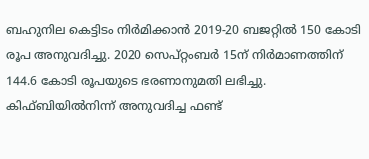ബഹുനില കെട്ടിടം നിർമിക്കാൻ 2019-20 ബജറ്റിൽ 150 കോടി രൂപ അനുവദിച്ചു. 2020 സെപ്റ്റംബർ 15ന് നിർമാണത്തിന് 144.6 കോടി രൂപയുടെ ഭരണാനുമതി ലഭിച്ചു. കിഫ്ബിയിൽനിന്ന് അനുവദിച്ച ഫണ്ട്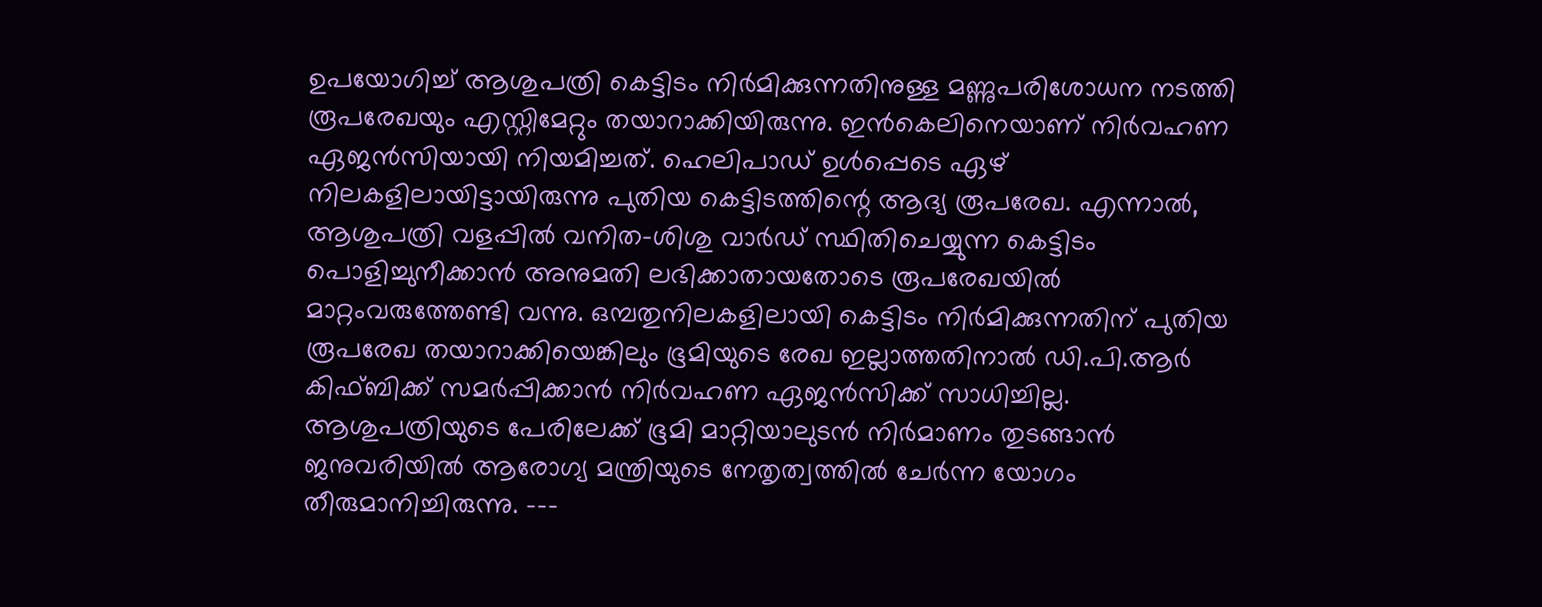ഉപയോഗിച്ച് ആശുപത്രി കെട്ടിടം നിർമിക്കുന്നതിനുള്ള മണ്ണുപരിശോധന നടത്തി രൂപരേഖയും എസ്റ്റിമേറ്റും തയാറാക്കിയിരുന്നു. ഇൻകെലിനെയാണ് നിർവഹണ ഏജൻസിയായി നിയമിച്ചത്. ഹെലിപാഡ് ഉൾപ്പെടെ ഏഴ് നിലകളിലായിട്ടായിരുന്നു പുതിയ കെട്ടിടത്തിന്റെ ആദ്യ രൂപരേഖ. എന്നാൽ, ആശുപത്രി വളപ്പിൽ വനിത-ശിശു വാർഡ് സ്ഥിതിചെയ്യുന്ന കെട്ടിടം പൊളിച്ചുനീക്കാൻ അനുമതി ലഭിക്കാതായതോടെ രൂപരേഖയിൽ മാറ്റംവരുത്തേണ്ടി വന്നു. ഒമ്പതുനിലകളിലായി കെട്ടിടം നിർമിക്കുന്നതിന് പുതിയ രൂപരേഖ തയാറാക്കിയെങ്കിലും ഭൂമിയുടെ രേഖ ഇല്ലാത്തതിനാൽ ഡി.പി.ആർ കിഫ്ബിക്ക് സമർപ്പിക്കാൻ നിർവഹണ ഏജൻസിക്ക് സാധിച്ചില്ല. ആശുപത്രിയുടെ പേരിലേക്ക് ഭൂമി മാറ്റിയാലുടൻ നിർമാണം തുടങ്ങാൻ ജനുവരിയിൽ ആരോഗ്യ മന്ത്രിയുടെ നേതൃത്വത്തിൽ ചേർന്ന യോഗം തീരുമാനിച്ചിരുന്നു. ---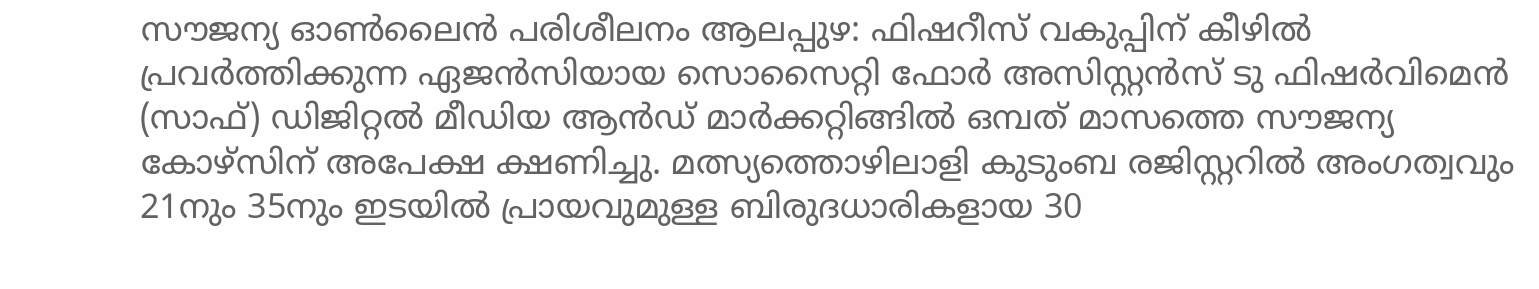സൗജന്യ ഓണ്‍ലൈന്‍ പരിശീലനം ആലപ്പുഴ: ഫിഷറീസ് വകുപ്പിന് കീഴില്‍ പ്രവര്‍ത്തിക്കുന്ന ഏജന്‍സിയായ സൊസൈറ്റി ഫോര്‍ അസിസ്റ്റന്‍സ് ടു ഫിഷര്‍വിമെന്‍ (സാഫ്) ഡിജിറ്റല്‍ മീഡിയ ആന്‍ഡ് മാര്‍ക്കറ്റിങ്ങില്‍ ഒമ്പത് മാസത്തെ സൗജന്യ കോഴ്സിന് അപേക്ഷ ക്ഷണിച്ചു. മത്സ്യത്തൊഴിലാളി കുടുംബ രജിസ്റ്ററില്‍ അംഗത്വവും 21നും 35നും ഇടയില്‍ പ്രായവുമുള്ള ബിരുദധാരികളായ 30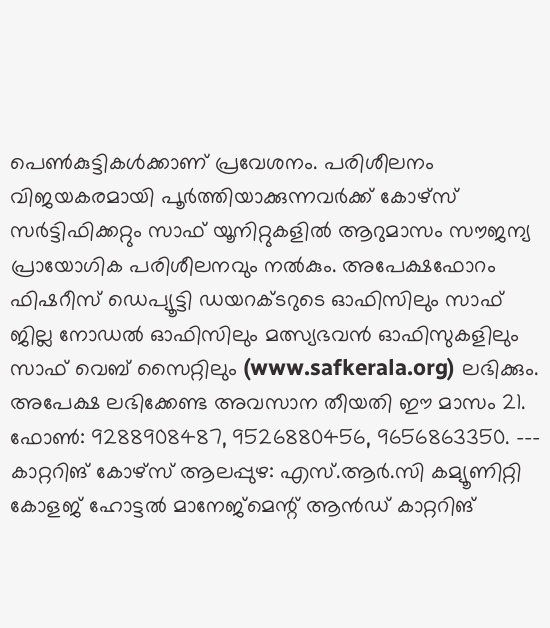പെണ്‍കുട്ടികള്‍ക്കാണ് പ്രവേശനം. പരിശീലനം വിജയകരമായി പൂര്‍ത്തിയാക്കുന്നവര്‍ക്ക് കോഴ്സ് സര്‍ട്ടിഫിക്കറ്റും സാഫ് യൂനിറ്റുകളില്‍ ആറുമാസം സൗജന്യ പ്രായോഗിക പരിശീലനവും നല്‍കും. അപേക്ഷഫോറം ഫിഷറീസ് ഡെപ്യൂട്ടി ഡയറക്ടറുടെ ഓഫിസിലും സാഫ് ജില്ല നോഡല്‍ ഓഫിസിലും മത്സ്യഭവന്‍ ഓഫിസുകളിലും സാഫ് വെബ് സൈറ്റിലും (www.safkerala.org) ലഭിക്കും. അപേക്ഷ ലഭിക്കേണ്ട അവസാന തീയതി ഈ മാസം 21. ഫോണ്‍: 9288908487, 9526880456, 9656863350. --- കാറ്ററിങ് കോഴ്സ് ആലപ്പുഴ: എസ്.ആർ.സി കമ്യൂണിറ്റി കോളജ് ഹോട്ടല്‍ മാനേജ്മെന്റ് ആൻഡ് കാറ്ററിങ്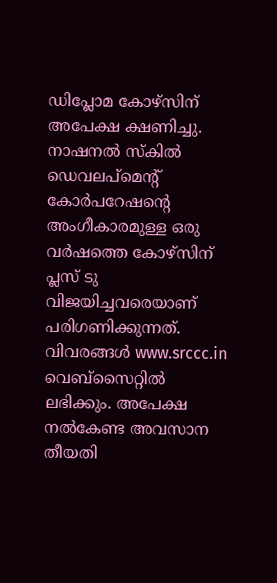ഡിപ്ലോമ കോഴ്സിന് അപേക്ഷ ക്ഷണിച്ചു. നാഷനൽ സ്‌കിൽ ഡെവലപ്മെന്റ് കോർപറേഷന്‍റെ അംഗീകാരമുള്ള ഒരു വര്‍ഷത്തെ കോഴ്സിന് പ്ലസ് ടു വിജയിച്ചവരെയാണ് പരിഗണിക്കുന്നത്. വിവരങ്ങൾ www.srccc.in വെബ്സൈറ്റിൽ ലഭിക്കും. അപേക്ഷ നല്‍കേണ്ട അവസാന തീയതി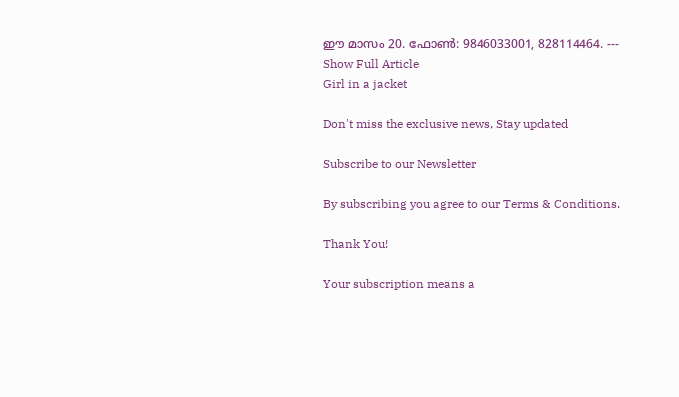ഈ മാസം 20. ഫോൺ: 9846033001, 828114464. ---
Show Full Article
Girl in a jacket

Don't miss the exclusive news, Stay updated

Subscribe to our Newsletter

By subscribing you agree to our Terms & Conditions.

Thank You!

Your subscription means a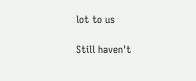lot to us

Still haven't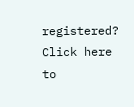registered? Click here to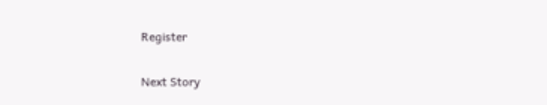Register

Next Story